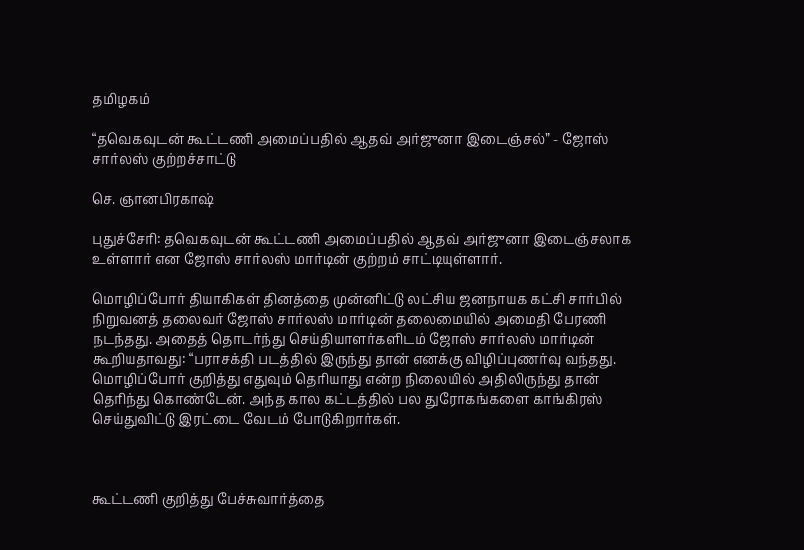தமிழகம்

“தவெகவுடன் கூட்டணி அமைப்பதில் ஆதவ் அர்ஜுனா இடைஞ்சல்” - ஜோஸ் சார்லஸ் குற்றச்சாட்டு

செ. ஞானபிரகாஷ்

புதுச்சேரி: தவெகவுடன் கூட்டணி அமைப்பதில் ஆதவ் அர்ஜுனா இடைஞ்சலாக உள்ளார் என ஜோஸ் சார்லஸ் மார்டின் குற்றம் சாட்டியுள்ளார்.

மொழிப்போர் தியாகிகள் தினத்தை முன்னிட்டு லட்சிய ஜனநாயக கட்சி சார்பில் நிறுவனத் தலைவர் ஜோஸ் சார்லஸ் மார்டின் தலைமையில் அமைதி பேரணி நடந்தது. அதைத் தொடர்ந்து செய்தியாளர்களிடம் ஜோஸ் சார்லஸ் மார்டின் கூறியதாவது: “பராசக்தி படத்தில் இருந்து தான் எனக்கு விழிப்புணர்வு வந்தது. மொழிப்போர் குறித்து எதுவும் தெரியாது என்ற நிலையில் அதிலிருந்து தான் தெரிந்து கொண்டேன். அந்த கால கட்டத்தில் பல துரோகங்களை காங்கிரஸ் செய்துவிட்டு இரட்டை வேடம் போடுகிறார்கள்.



கூட்டணி குறித்து பேச்சுவார்த்தை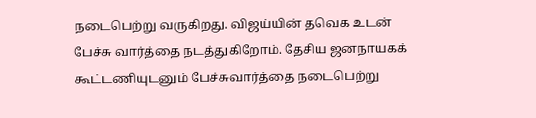நடைபெற்று வருகிறது. விஜய்யின் தவெக உடன் பேச்சு வார்த்தை நடத்துகிறோம். தேசிய ஜனநாயகக் கூட்டணியுடனும் பேச்சுவார்த்தை நடைபெற்று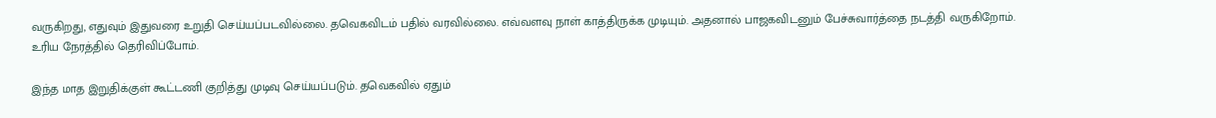வருகிறது, எதுவும் இதுவரை உறுதி செய்யப்படவில்லை. தவெகவிடம் பதில் வரவில்லை. எவ்வளவு நாள் காத்திருக்க முடியும். அதனால் பாஜகவிடனும் பேச்சுவார்த்தை நடத்தி வருகிறோம். உரிய நேரத்தில் தெரிவிப்போம்.

இந்த மாத இறுதிக்குள் கூட்டணி குறித்து முடிவு செய்யப்படும். தவெகவில் ஏதும்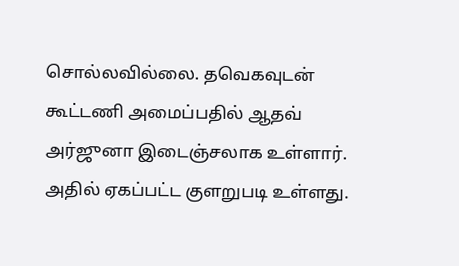சொல்லவில்லை. தவெகவுடன் கூட்டணி அமைப்பதில் ஆதவ் அர்ஜுனா இடைஞ்சலாக உள்ளார். அதில் ஏகப்பட்ட குளறுபடி உள்ளது.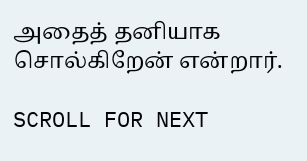அதைத் தனியாக சொல்கிறேன் என்றார்.

SCROLL FOR NEXT